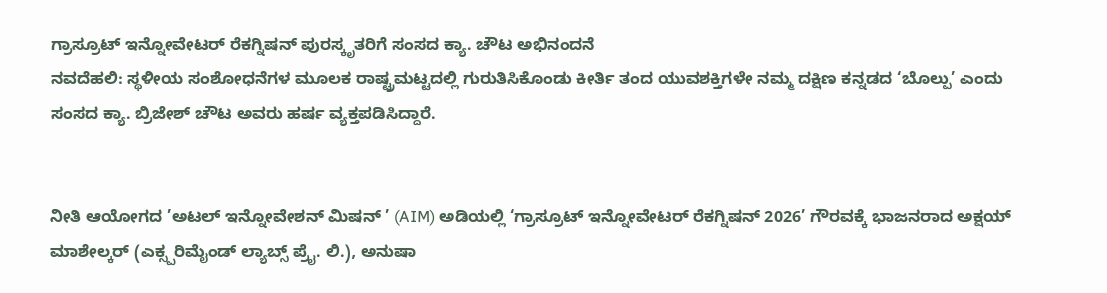ಗ್ರಾಸ್ರೂಟ್ ಇನ್ನೋವೇಟರ್ ರೆಕಗ್ನಿಷನ್ ಪುರಸ್ಕೃತರಿಗೆ ಸಂಸದ ಕ್ಯಾ. ಚೌಟ ಅಭಿನಂದನೆ
ನವದೆಹಲಿ: ಸ್ಥಳೀಯ ಸಂಶೋಧನೆಗಳ ಮೂಲಕ ರಾಷ್ಟ್ರಮಟ್ಟದಲ್ಲಿ ಗುರುತಿಸಿಕೊಂಡು ಕೀರ್ತಿ ತಂದ ಯುವಶಕ್ತಿಗಳೇ ನಮ್ಮ ದಕ್ಷಿಣ ಕನ್ನಡದ ‘ಬೊಲ್ಪು’ ಎಂದು ಸಂಸದ ಕ್ಯಾ. ಬ್ರಿಜೇಶ್ ಚೌಟ ಅವರು ಹರ್ಷ ವ್ಯಕ್ತಪಡಿಸಿದ್ದಾರೆ.


ನೀತಿ ಆಯೋಗದ ’ಅಟಲ್ ಇನ್ನೋವೇಶನ್ ಮಿಷನ್ ’ (AIM) ಅಡಿಯಲ್ಲಿ ‘ಗ್ರಾಸ್ರೂಟ್ ಇನ್ನೋವೇಟರ್ ರೆಕಗ್ನಿಷನ್ 2026’ ಗೌರವಕ್ಕೆ ಭಾಜನರಾದ ಅಕ್ಷಯ್ ಮಾಶೇಲ್ಕರ್ (ಎಕ್ಸ್ಪರಿಮೈಂಡ್ ಲ್ಯಾಬ್ಸ್ ಪ್ರೈ. ಲಿ.), ಅನುಷಾ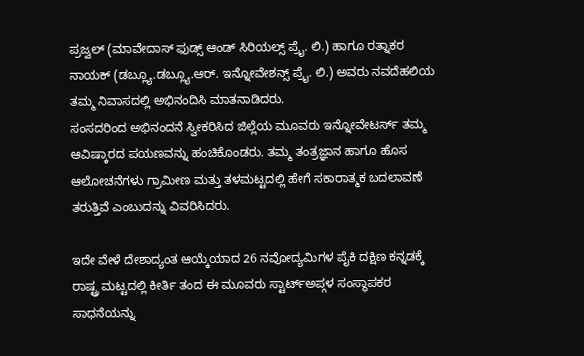ಪ್ರಜ್ವಲ್ (ಮಾವೇದಾಸ್ ಫುಡ್ಸ್ ಆಂಡ್ ಸಿರಿಯಲ್ಸ್ ಪ್ರೈ. ಲಿ.) ಹಾಗೂ ರತ್ನಾಕರ ನಾಯಕ್ (ಡಬ್ಲ್ಯೂ.ಡಬ್ಲ್ಯೂ.ಆರ್. ಇನ್ನೋವೇಶನ್ಸ್ ಪ್ರೈ. ಲಿ.) ಅವರು ನವದೆಹಲಿಯ ತಮ್ಮ ನಿವಾಸದಲ್ಲಿ ಅಭಿನಂದಿಸಿ ಮಾತನಾಡಿದರು.
ಸಂಸದರಿಂದ ಅಭಿನಂದನೆ ಸ್ವೀಕರಿಸಿದ ಜಿಲ್ಲೆಯ ಮೂವರು ಇನ್ನೋವೇಟರ್ಸ್ ತಮ್ಮ ಆವಿಷ್ಕಾರದ ಪಯಣವನ್ನು ಹಂಚಿಕೊಂಡರು. ತಮ್ಮ ತಂತ್ರಜ್ಞಾನ ಹಾಗೂ ಹೊಸ ಆಲೋಚನೆಗಳು ಗ್ರಾಮೀಣ ಮತ್ತು ತಳಮಟ್ಟದಲ್ಲಿ ಹೇಗೆ ಸಕಾರಾತ್ಮಕ ಬದಲಾವಣೆ ತರುತ್ತಿವೆ ಎಂಬುದನ್ನು ವಿವರಿಸಿದರು.

ಇದೇ ವೇಳೆ ದೇಶಾದ್ಯಂತ ಆಯ್ಕೆಯಾದ 26 ನವೋದ್ಯಮಿಗಳ ಪೈಕಿ ದಕ್ಷಿಣ ಕನ್ನಡಕ್ಕೆ ರಾಷ್ಟ್ರ ಮಟ್ಟದಲ್ಲಿ ಕೀರ್ತಿ ತಂದ ಈ ಮೂವರು ಸ್ಟಾರ್ಟ್ಅಪ್ಗಳ ಸಂಸ್ಥಾಪಕರ ಸಾಧನೆಯನ್ನು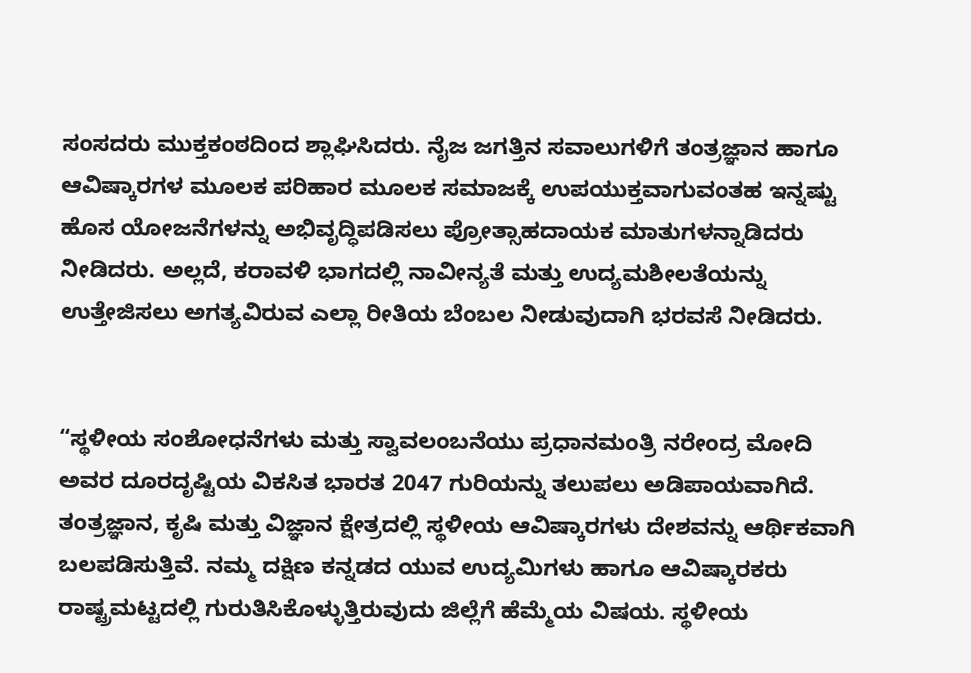ಸಂಸದರು ಮುಕ್ತಕಂಠದಿಂದ ಶ್ಲಾಘಿಸಿದರು. ನೈಜ ಜಗತ್ತಿನ ಸವಾಲುಗಳಿಗೆ ತಂತ್ರಜ್ಞಾನ ಹಾಗೂ ಆವಿಷ್ಕಾರಗಳ ಮೂಲಕ ಪರಿಹಾರ ಮೂಲಕ ಸಮಾಜಕ್ಕೆ ಉಪಯುಕ್ತವಾಗುವಂತಹ ಇನ್ನಷ್ಟು ಹೊಸ ಯೋಜನೆಗಳನ್ನು ಅಭಿವೃದ್ಧಿಪಡಿಸಲು ಪ್ರೋತ್ಸಾಹದಾಯಕ ಮಾತುಗಳನ್ನಾಡಿದರು ನೀಡಿದರು. ಅಲ್ಲದೆ, ಕರಾವಳಿ ಭಾಗದಲ್ಲಿ ನಾವೀನ್ಯತೆ ಮತ್ತು ಉದ್ಯಮಶೀಲತೆಯನ್ನು ಉತ್ತೇಜಿಸಲು ಅಗತ್ಯವಿರುವ ಎಲ್ಲಾ ರೀತಿಯ ಬೆಂಬಲ ನೀಡುವುದಾಗಿ ಭರವಸೆ ನೀಡಿದರು.


“ಸ್ಥಳೀಯ ಸಂಶೋಧನೆಗಳು ಮತ್ತು ಸ್ವಾವಲಂಬನೆಯು ಪ್ರಧಾನಮಂತ್ರಿ ನರೇಂದ್ರ ಮೋದಿ ಅವರ ದೂರದೃಷ್ಟಿಯ ವಿಕಸಿತ ಭಾರತ 2047 ಗುರಿಯನ್ನು ತಲುಪಲು ಅಡಿಪಾಯವಾಗಿದೆ.
ತಂತ್ರಜ್ಞಾನ, ಕೃಷಿ ಮತ್ತು ವಿಜ್ಞಾನ ಕ್ಷೇತ್ರದಲ್ಲಿ ಸ್ಥಳೀಯ ಆವಿಷ್ಕಾರಗಳು ದೇಶವನ್ನು ಆರ್ಥಿಕವಾಗಿ ಬಲಪಡಿಸುತ್ತಿವೆ. ನಮ್ಮ ದಕ್ಷಿಣ ಕನ್ನಡದ ಯುವ ಉದ್ಯಮಿಗಳು ಹಾಗೂ ಆವಿಷ್ಕಾರಕರು ರಾಷ್ಟ್ರಮಟ್ಟದಲ್ಲಿ ಗುರುತಿಸಿಕೊಳ್ಳುತ್ತಿರುವುದು ಜಿಲ್ಲೆಗೆ ಹೆಮ್ಮೆಯ ವಿಷಯ. ಸ್ಥಳೀಯ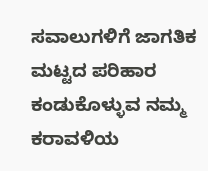ಸವಾಲುಗಳಿಗೆ ಜಾಗತಿಕ ಮಟ್ಟದ ಪರಿಹಾರ ಕಂಡುಕೊಳ್ಳುವ ನಮ್ಮ ಕರಾವಳಿಯ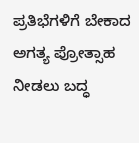ಪ್ರತಿಭೆಗಳಿಗೆ ಬೇಕಾದ ಅಗತ್ಯ ಪ್ರೋತ್ಸಾಹ ನೀಡಲು ಬದ್ಧ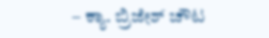– ಕ್ಯಾ. ಬ್ರಿಜೇಶ್ ಚೌಟ